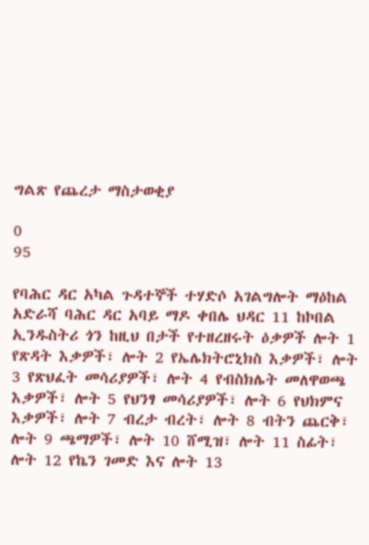ግልጽ የጨረታ ማስታወቂያ

0
95

የባሕር ዳር አካል ጉዳተኞች ተሃድሶ አገልግሎት ማዕከል አድራሻ ባሕር ዳር አባይ ማዶ ቀበሌ ህዳር 11 ከኮበል ኢንዱስትሪ ጎን ከዚህ በታች የተዘረዘሩት ዕቃዎች ሎት 1 የጽዳት እቃዎች፣ ሎት 2 የኤሌክትሮኒክስ እቃዎች፣ ሎት 3 የጽህፈት መሳሪያዎች፣ ሎት 4 የብስክሌት መለዋወጫ እቃዎች፣ ሎት 5 የህንፃ መሳሪያዎች፣ ሎት 6 የህክምና እቃዎች፣ ሎት 7 ብረታ ብረት፣ ሎት 8 ብትን ጨርቅ፣ ሎት 9 ጫማዎች፣ ሎት 10 ሸሚዝ፣ ሎት 11 ስፊት፣ ሎት 12 የኬን ገመድ እና ሎት 13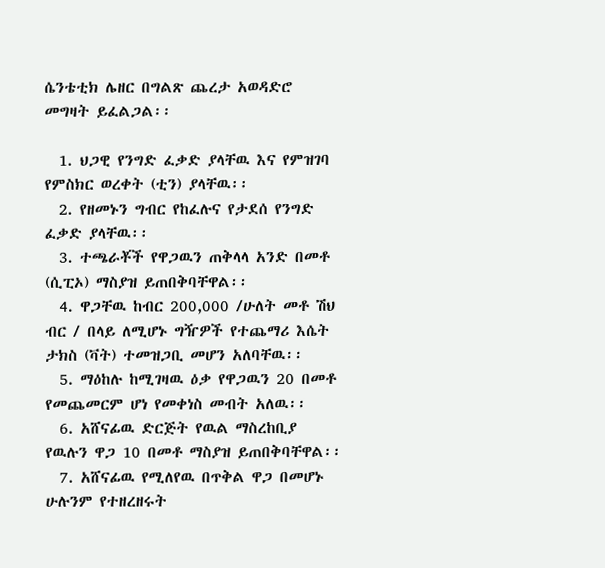ሴንቴቲክ ሌዘር በግልጽ ጨረታ አወዳድሮ መግዛት ይፈልጋል፡፡

  1. ህጋዊ የንግድ ፈቃድ ያላቸዉ እና የምዝገባ የምስክር ወረቀት (ቲን) ያላቸዉ፡፡
  2. የዘመኑን ግብር የከፈሉና የታደሰ የንግድ ፈቃድ ያላቸዉ፡፡
  3. ተጫራቾች የዋጋዉን ጠቅላላ አንድ በመቶ (ሲፒኦ) ማስያዝ ይጠበቅባቸዋል፡፡
  4. ዋጋቸዉ ከብር 200,000 /ሁለት መቶ ሽህ ብር / በላይ ለሚሆኑ ግዥዎች የተጨማሪ እሴት ታክስ (ቫት) ተመዝጋቢ መሆን አለባቸዉ፡፡
  5. ማዕከሉ ከሚገዛዉ ዕቃ የዋጋዉን 20 በመቶ የመጨመርም ሆነ የመቀነስ መብት አለዉ፡፡
  6. አሸናፊዉ ድርጅት የዉል ማስረከቢያ የዉሉን ዋጋ 10 በመቶ ማስያዝ ይጠበቅባቸዋል፡፡
  7. አሸናፊዉ የሚለየዉ በጥቅል ዋጋ በመሆኑ ሁሉንም የተዘረዘሩት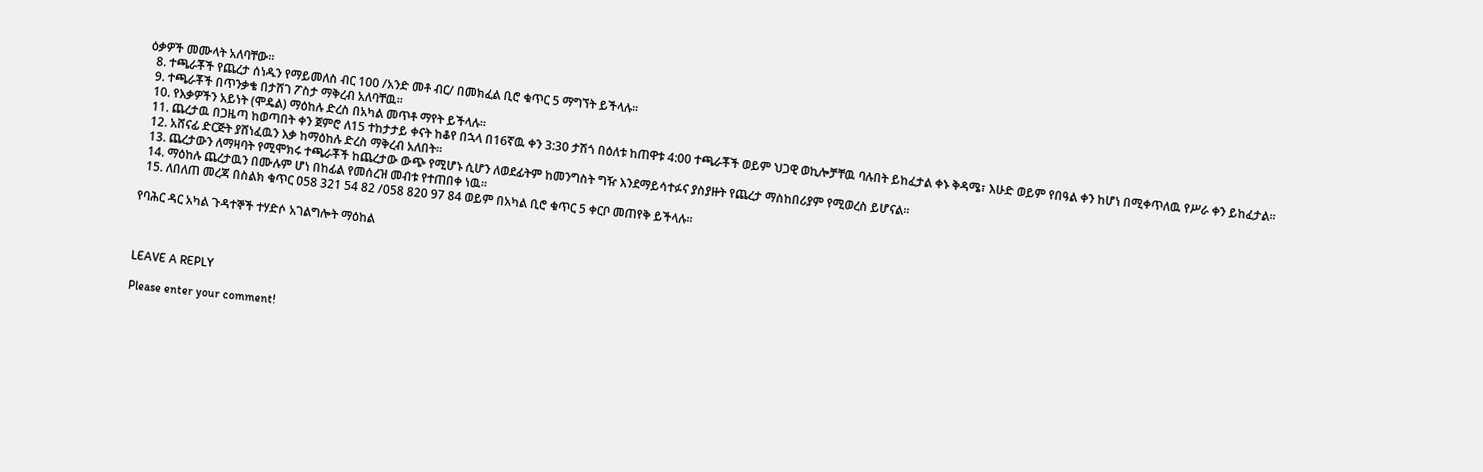ዕቃዎች መሙላት አለባቸው፡፡
  8. ተጫራቾች የጨረታ ሰነዱን የማይመለስ ብር 100 /አንድ መቶ ብር/ በመክፈል ቢሮ ቁጥር 5 ማግኘት ይችላሉ፡፡
  9. ተጫራቾች በጥንቃቄ በታሸገ ፖስታ ማቅረብ አለባቸዉ፡፡
  10. የእቃዎችን አይነት (ሞዴል) ማዕከሉ ድረስ በአካል መጥቶ ማየት ይችላሉ፡፡
  11. ጨረታዉ በጋዜጣ ከወጣበት ቀን ጀምሮ ለ15 ተከታታይ ቀናት ከቆየ በኋላ በ16ኛዉ ቀን 3:30 ታሽጎ በዕለቱ ከጠዋቱ 4:00 ተጫራቾች ወይም ህጋዊ ወኪሎቻቸዉ ባሉበት ይከፈታል ቀኑ ቅዳሜ፣ እሁድ ወይም የበዓል ቀን ከሆነ በሚቀጥለዉ የሥራ ቀን ይከፈታል፡፡
  12. አሸናፊ ድርጅት ያሸነፈዉን እቃ ከማዕከሉ ድረስ ማቅረብ አለበት፡፡
  13. ጨረታውን ለማዛባት የሚሞክሩ ተጫራቾች ከጨረታው ውጭ የሚሆኑ ሲሆን ለወደፊትም ከመንግስት ግዥ እንደማይሳተፉና ያስያዙት የጨረታ ማስከበሪያም የሚወረስ ይሆናል፡፡
  14. ማዕከሉ ጨረታዉን በሙሉም ሆነ በከፊል የመሰረዝ መብቱ የተጠበቀ ነዉ፡፡
  15. ለበለጠ መረጃ በስልክ ቁጥር 058 321 54 82 /058 820 97 84 ወይም በአካል ቢሮ ቁጥር 5 ቀርቦ መጠየቅ ይችላሉ፡፡

የባሕር ዳር አካል ጉዳተኞች ተሃድሶ አገልግሎት ማዕከል



LEAVE A REPLY

Please enter your comment!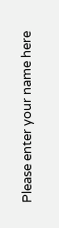Please enter your name here